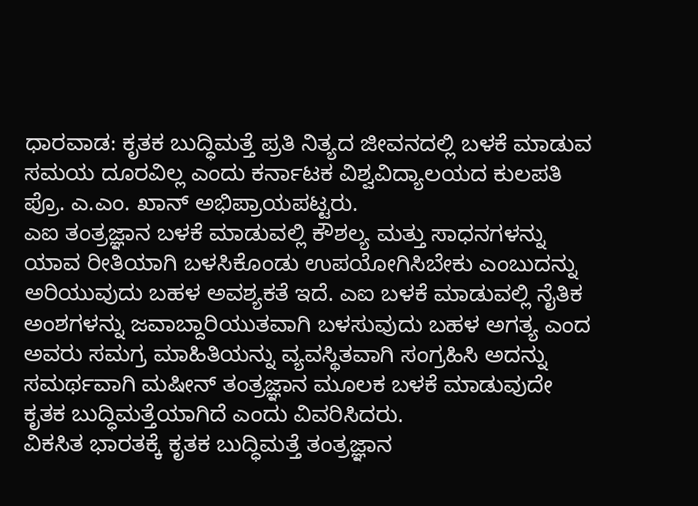ಧಾರವಾಡ: ಕೃತಕ ಬುದ್ಧಿಮತ್ತೆ ಪ್ರತಿ ನಿತ್ಯದ ಜೀವನದಲ್ಲಿ ಬಳಕೆ ಮಾಡುವ ಸಮಯ ದೂರವಿಲ್ಲ ಎಂದು ಕರ್ನಾಟಕ ವಿಶ್ವವಿದ್ಯಾಲಯದ ಕುಲಪತಿ ಪ್ರೊ. ಎ.ಎಂ. ಖಾನ್ ಅಭಿಪ್ರಾಯಪಟ್ಟರು.
ಎಐ ತಂತ್ರಜ್ಞಾನ ಬಳಕೆ ಮಾಡುವಲ್ಲಿ ಕೌಶಲ್ಯ ಮತ್ತು ಸಾಧನಗಳನ್ನು ಯಾವ ರೀತಿಯಾಗಿ ಬಳಸಿಕೊಂಡು ಉಪಯೋಗಿಸಿಬೇಕು ಎಂಬುದನ್ನು ಅರಿಯುವುದು ಬಹಳ ಅವಶ್ಯಕತೆ ಇದೆ. ಎಐ ಬಳಕೆ ಮಾಡುವಲ್ಲಿ ನೈತಿಕ ಅಂಶಗಳನ್ನು ಜವಾಬ್ದಾರಿಯುತವಾಗಿ ಬಳಸುವುದು ಬಹಳ ಅಗತ್ಯ ಎಂದ ಅವರು ಸಮಗ್ರ ಮಾಹಿತಿಯನ್ನು ವ್ಯವಸ್ಥಿತವಾಗಿ ಸಂಗ್ರಹಿಸಿ ಅದನ್ನು ಸಮರ್ಥವಾಗಿ ಮಷೀನ್ ತಂತ್ರಜ್ಞಾನ ಮೂಲಕ ಬಳಕೆ ಮಾಡುವುದೇ ಕೃತಕ ಬುದ್ಧಿಮತ್ತೆಯಾಗಿದೆ ಎಂದು ವಿವರಿಸಿದರು.
ವಿಕಸಿತ ಭಾರತಕ್ಕೆ ಕೃತಕ ಬುದ್ಧಿಮತ್ತೆ ತಂತ್ರಜ್ಞಾನ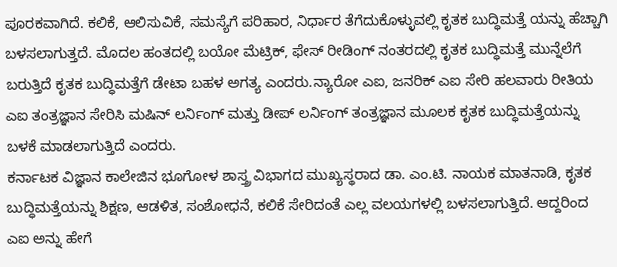ಪೂರಕವಾಗಿದೆ. ಕಲಿಕೆ, ಆಲಿಸುವಿಕೆ, ಸಮಸ್ಯೆಗೆ ಪರಿಹಾರ, ನಿರ್ಧಾರ ತೆಗೆದುಕೊಳ್ಳುವಲ್ಲಿ ಕೃತಕ ಬುದ್ಧಿಮತ್ತೆ ಯನ್ನು ಹೆಚ್ಚಾಗಿ ಬಳಸಲಾಗುತ್ತದೆ. ಮೊದಲ ಹಂತದಲ್ಲಿ ಬಯೋ ಮೆಟ್ರಿಕ್, ಫೇಸ್ ರೀಡಿಂಗ್ ನಂತರದಲ್ಲಿ ಕೃತಕ ಬುದ್ಧಿಮತ್ತೆ ಮುನ್ನೆಲೆಗೆ ಬರುತ್ತಿದೆ ಕೃತಕ ಬುದ್ಧಿಮತ್ತೆಗೆ ಡೇಟಾ ಬಹಳ ಅಗತ್ಯ ಎಂದರು.ನ್ಯಾರೋ ಎಐ, ಜನರಿಕ್ ಎಐ ಸೇರಿ ಹಲವಾರು ರೀತಿಯ ಎಐ ತಂತ್ರಜ್ಞಾನ ಸೇರಿಸಿ ಮಷಿನ್ ಲರ್ನಿಂಗ್ ಮತ್ತು ಡೀಪ್ ಲರ್ನಿಂಗ್ ತಂತ್ರಜ್ಞಾನ ಮೂಲಕ ಕೃತಕ ಬುದ್ಧಿಮತ್ತೆಯನ್ನು ಬಳಕೆ ಮಾಡಲಾಗುತ್ತಿದೆ ಎಂದರು.
ಕರ್ನಾಟಕ ವಿಜ್ಞಾನ ಕಾಲೇಜಿನ ಭೂಗೋಳ ಶಾಸ್ತ್ರ ವಿಭಾಗದ ಮುಖ್ಯಸ್ಥರಾದ ಡಾ. ಎಂ.ಟಿ. ನಾಯಕ ಮಾತನಾಡಿ, ಕೃತಕ ಬುದ್ಧಿಮತ್ತೆಯನ್ನು ಶಿಕ್ಷಣ, ಆಡಳಿತ, ಸಂಶೋಧನೆ, ಕಲಿಕೆ ಸೇರಿದಂತೆ ಎಲ್ಲ ವಲಯಗಳಲ್ಲಿ ಬಳಸಲಾಗುತ್ತಿದೆ. ಆದ್ದರಿಂದ ಎಐ ಅನ್ನು ಹೇಗೆ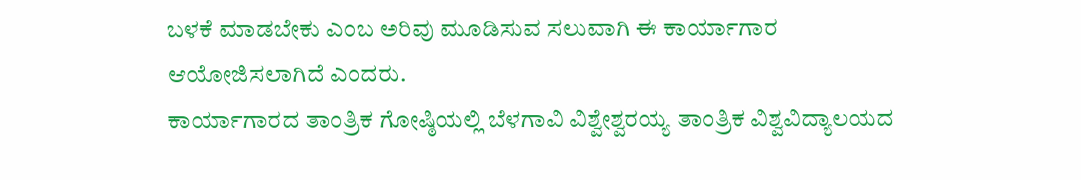ಬಳಕೆ ಮಾಡಬೇಕು ಎಂಬ ಅರಿವು ಮೂಡಿಸುವ ಸಲುವಾಗಿ ಈ ಕಾರ್ಯಾಗಾರ ಆಯೋಜಿಸಲಾಗಿದೆ ಎಂದರು.
ಕಾರ್ಯಾಗಾರದ ತಾಂತ್ರಿಕ ಗೋಷ್ಠಿಯಲ್ಲಿ ಬೆಳಗಾವಿ ವಿಶ್ವೇಶ್ವರಯ್ಯ ತಾಂತ್ರಿಕ ವಿಶ್ವವಿದ್ಯಾಲಯದ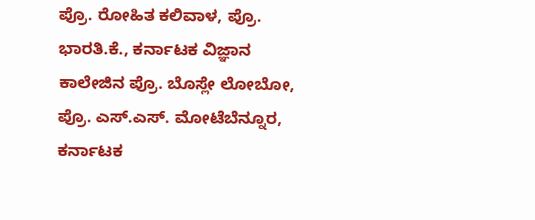ಪ್ರೊ. ರೋಹಿತ ಕಲಿವಾಳ, ಪ್ರೊ. ಭಾರತಿ.ಕೆ., ಕರ್ನಾಟಕ ವಿಜ್ಞಾನ ಕಾಲೇಜಿನ ಪ್ರೊ. ಬೊಸ್ಲೇ ಲೋಬೋ, ಪ್ರೊ. ಎಸ್.ಎಸ್. ಮೋಟೆಬೆನ್ನೂರ, ಕರ್ನಾಟಕ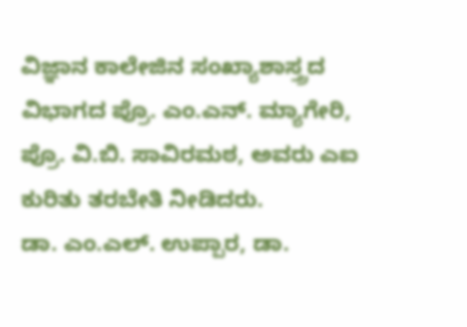ವಿಜ್ಞಾನ ಕಾಲೇಜಿನ ಸಂಖ್ಯಾಶಾಸ್ತ್ರದ ವಿಭಾಗದ ಪ್ರೊ. ಎಂ.ಎನ್. ಮ್ಯಾಗೇರಿ, ಪ್ರೊ. ವಿ.ಬಿ. ಸಾವಿರಮಠ, ಅವರು ಎಐ ಕುರಿತು ತರಬೇತಿ ನೀಡಿದರು.
ಡಾ. ಎಂ.ಎಲ್. ಉಪ್ಪಾರ, ಡಾ.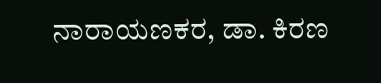ನಾರಾಯಣಕರ, ಡಾ. ಕಿರಣ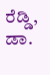ರೆಡ್ಡಿ, ಡಾ.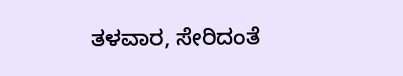ತಳವಾರ, ಸೇರಿದಂತೆ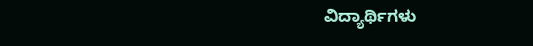ವಿದ್ಯಾರ್ಥಿಗಳು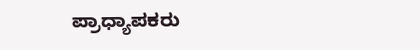ಪ್ರಾಧ್ಯಾಪಕರು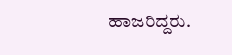ಹಾಜರಿದ್ದರು.